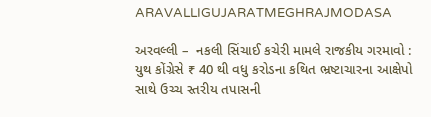ARAVALLIGUJARATMEGHRAJMODASA

અરવલ્લી –  નકલી સિંચાઈ કચેરી મામલે રાજકીય ગરમાવો : યુથ કોંગ્રેસે ₹ 40 થી વધુ કરોડના કથિત ભ્રષ્ટાચારના આક્ષેપો સાથે ઉચ્ચ સ્તરીય તપાસની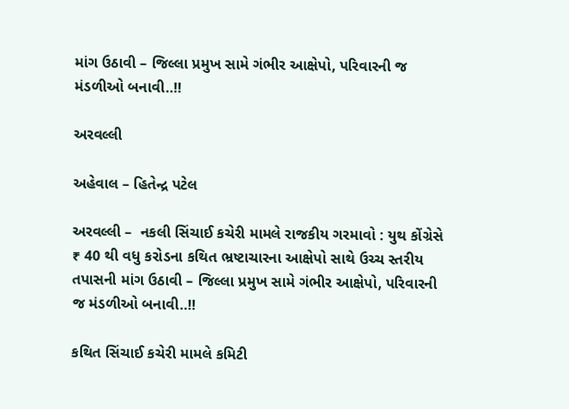માંગ ઉઠાવી – જિલ્લા પ્રમુખ સામે ગંભીર આક્ષેપો, પરિવારની જ મંડળીઓ બનાવી..!!

અરવલ્લી

અહેવાલ – હિતેન્દ્ર પટેલ

અરવલ્લી –  નકલી સિંચાઈ કચેરી મામલે રાજકીય ગરમાવો : યુથ કોંગ્રેસે ₹ 40 થી વધુ કરોડના કથિત ભ્રષ્ટાચારના આક્ષેપો સાથે ઉચ્ચ સ્તરીય તપાસની માંગ ઉઠાવી – જિલ્લા પ્રમુખ સામે ગંભીર આક્ષેપો, પરિવારની જ મંડળીઓ બનાવી..!!

કથિત સિંચાઈ કચેરી મામલે કમિટી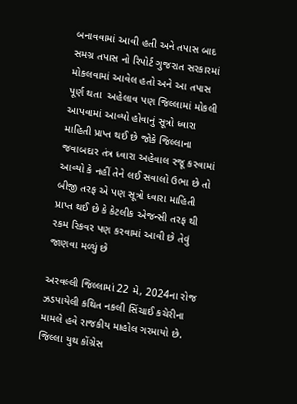બનાવવામાં આવી હતી અને તપાસ બાદ સમગ્ર તપાસ નો રિપોર્ટ ગુજરાત સરકારમાં મોકલવામાં આવેલ હતો અને આ તપાસ પૂર્ણ થતા  અહેલાવ પણ જિલ્લામાં મોકલી આપવામાં આવ્યો હોવાનું સૂત્રો ધ્વારા માહિતી પ્રાપ્ત થઈ છે જોકે જિલ્લાના જવાબદાર તંત્ર ધ્વારા અહેવાલ રજૂ કરવામાં આવ્યો કે નહીં તેને લઈ સવાલો ઉભા છે તો બીજી તરફ એ પણ સૂત્રો ધ્વારા માહિતી પ્રાપ્ત થઈ છે કે કેટલીક એજન્સી તરફ થી રકમ રિકવર પણ કરવામાં આવી છે તેવું જાણવા મળ્યું છે

અરવલ્લી જિલ્લામાં 22 મે, 2024ના રોજ ઝડપાયેલી કથિત નકલી સિંચાઈ કચેરીના મામલે હવે રાજકીય માહોલ ગરમાયો છે. જિલ્લા યુથ કોંગ્રેસ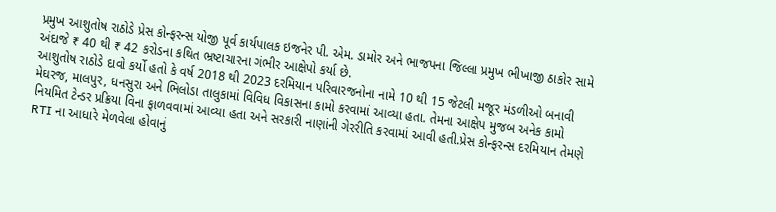પ્રમુખ આશુતોષ રાઠોડે પ્રેસ કોન્ફરન્સ યોજી પૂર્વ કાર્યપાલક ઇજનેર પી. એમ. ડામોર અને ભાજપના જિલ્લા પ્રમુખ ભીખાજી ઠાકોર સામે અંદાજે ₹ 40 થી ₹ 42 કરોડના કથિત ભ્રષ્ટાચારના ગંભીર આક્ષેપો કર્યા છે.
આશુતોષ રાઠોડે દાવો કર્યો હતો કે વર્ષ 2018 થી 2023 દરમિયાન પરિવારજનોના નામે 10 થી 15 જેટલી મજૂર મંડળીઓ બનાવી મેઘરજ, માલપુર, ધનસુરા અને ભિલોડા તાલુકામાં વિવિધ વિકાસના કામો કરવામાં આવ્યા હતા. તેમના આક્ષેપ મુજબ અનેક કામો નિયમિત ટેન્ડર પ્રક્રિયા વિના ફાળવવામાં આવ્યા હતા અને સરકારી નાણાંની ગેરરીતિ કરવામાં આવી હતી.પ્રેસ કોન્ફરન્સ દરમિયાન તેમણે RTI ના આધારે મેળવેલા હોવાનું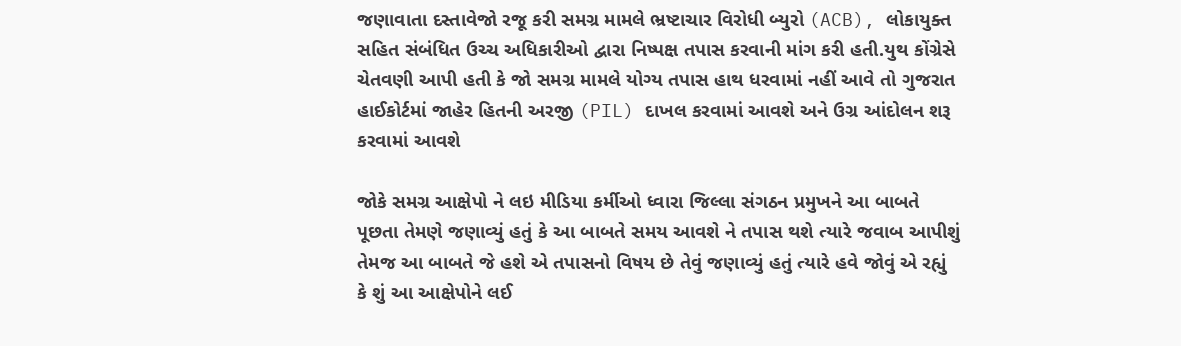જણાવાતા દસ્તાવેજો રજૂ કરી સમગ્ર મામલે ભ્રષ્ટાચાર વિરોધી બ્યુરો (ACB), લોકાયુક્ત સહિત સંબંધિત ઉચ્ચ અધિકારીઓ દ્વારા નિષ્પક્ષ તપાસ કરવાની માંગ કરી હતી.યુથ કોંગ્રેસે ચેતવણી આપી હતી કે જો સમગ્ર મામલે યોગ્ય તપાસ હાથ ધરવામાં નહીં આવે તો ગુજરાત હાઈકોર્ટમાં જાહેર હિતની અરજી (PIL) દાખલ કરવામાં આવશે અને ઉગ્ર આંદોલન શરૂ કરવામાં આવશે

જોકે સમગ્ર આક્ષેપો ને લઇ મીડિયા કર્મીઓ ધ્વારા જિલ્લા સંગઠન પ્રમુખને આ બાબતે પૂછતા તેમણે જણાવ્યું હતું કે આ બાબતે સમય આવશે ને તપાસ થશે ત્યારે જવાબ આપીશું તેમજ આ બાબતે જે હશે એ તપાસનો વિષય છે તેવું જણાવ્યું હતું ત્યારે હવે જોવું એ રહ્યું કે શું આ આક્ષેપોને લઈ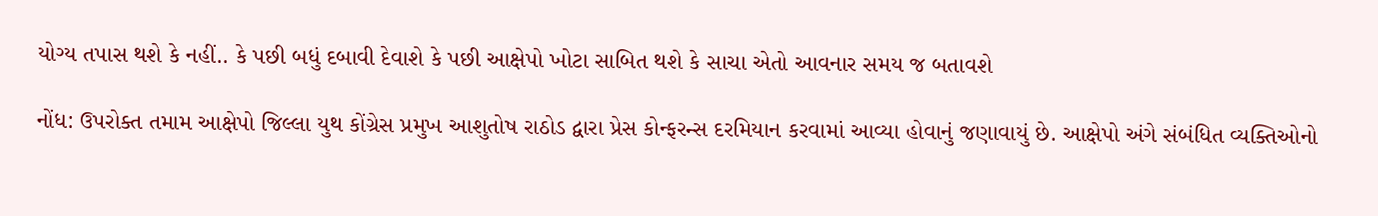યોગ્ય તપાસ થશે કે નહીં.. કે પછી બધું દબાવી દેવાશે કે પછી આક્ષેપો ખોટા સાબિત થશે કે સાચા એતો આવનાર સમય જ બતાવશે

નોંધ: ઉપરોક્ત તમામ આક્ષેપો જિલ્લા યુથ કોંગ્રેસ પ્રમુખ આશુતોષ રાઠોડ દ્વારા પ્રેસ કોન્ફરન્સ દરમિયાન કરવામાં આવ્યા હોવાનું જણાવાયું છે. આક્ષેપો અંગે સંબંધિત વ્યક્તિઓનો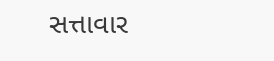સત્તાવાર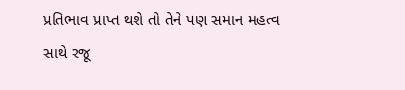પ્રતિભાવ પ્રાપ્ત થશે તો તેને પણ સમાન મહત્વ સાથે રજૂ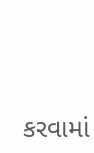કરવામાં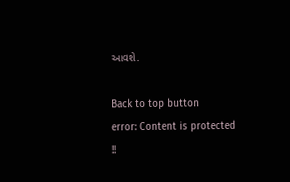આવશે.

Back to top button
error: Content is protected !!